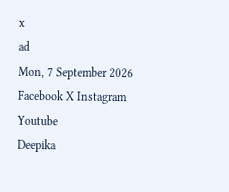x
ad
Mon, 7 September 2026
Facebook X Instagram Youtube
Deepika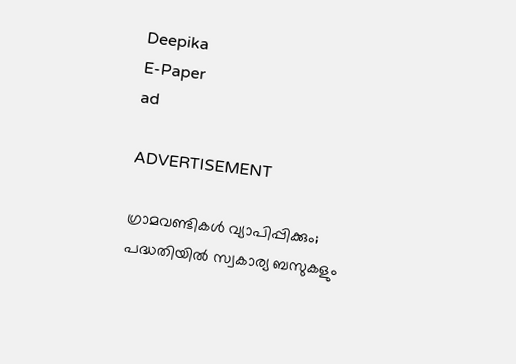Deepika
E-Paper
ad

ADVERTISEMENT

ഗ്രാമവണ്ടികൾ വ്യാപിപ്പിക്കും; പദ്ധതിയിൽ സ്വകാര്യ ബസുകളും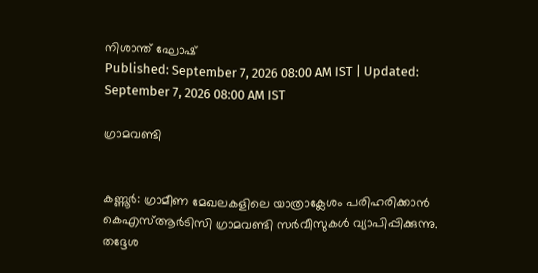നിശാന്ത് ഘോഷ്
Published: September 7, 2026 08:00 AM IST | Updated: September 7, 2026 08:00 AM IST

ഗ്രാമവണ്ടി


കണ്ണൂര്‍: ഗ്രാമീണ മേഖലകളിലെ യാത്രാക്ലേശം പരിഹരിക്കാൻ കെഎസ്ആർടിസി ഗ്രാമവണ്ടി സർവീസുകൾ വ്യാപിപ്പിക്കുന്നു. തദ്ദേശ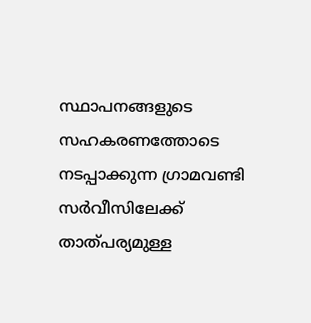സ്ഥാപനങ്ങളുടെ സഹകരണത്തോടെ നടപ്പാക്കുന്ന ഗ്രാമവ‍ണ്ടി സർവീസിലേക്ക് താത്പര്യമുള്ള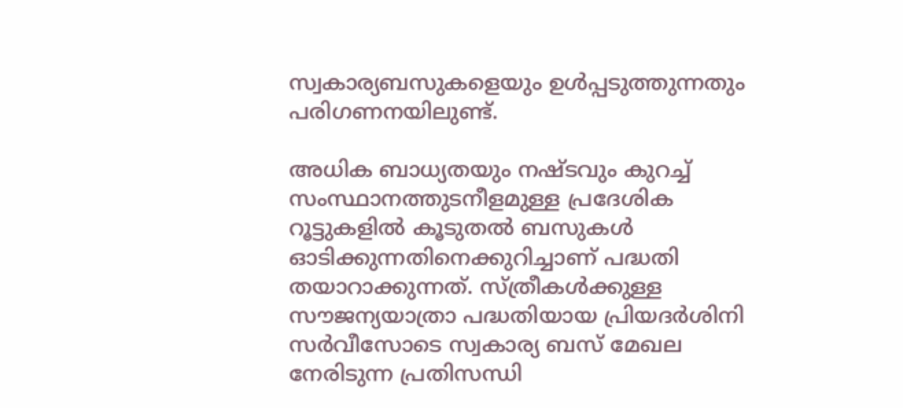സ്വകാര്യബസുകളെയും ഉൾപ്പടുത്തുന്നതും പരിഗണനയിലുണ്ട്.

അധിക ബാധ്യതയും നഷ്ടവും കുറച്ച് സംസ്ഥാനത്തുടനീളമുള്ള പ്രദേശിക റൂട്ടുകളില്‍ കൂടുതല്‍ ബസുകൾ ഓടിക്കുന്നതിനെക്കുറിച്ചാണ് പദ്ധതി തയാറാക്കുന്നത്. സ്ത്രീകൾക്കുള്ള സൗജന്യയാത്രാ പദ്ധതിയായ പ്രിയദർശിനി സർവീസോടെ സ്വകാര്യ ബസ് മേഖല നേരിടുന്ന പ്രതിസന്ധി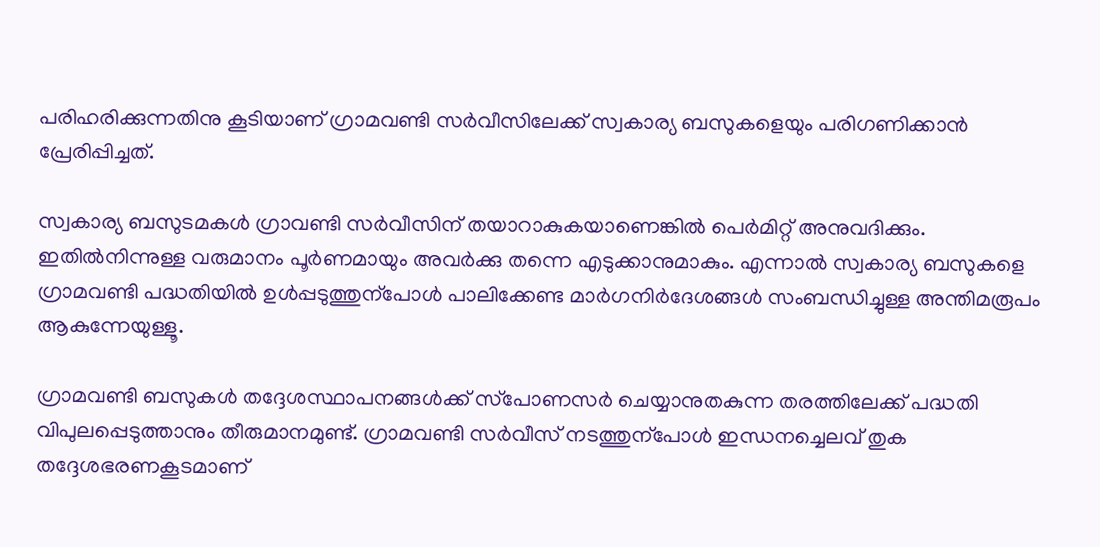പരിഹരിക്കുന്നതിനു കൂടിയാണ് ഗ്രാമവണ്ടി സർവീസിലേക്ക് സ്വകാര്യ ബസുകളെയും പരിഗണിക്കാൻ പ്രേരിപ്പിച്ചത്.

സ്വകാര്യ ബസുടമകൾ ഗ്രാവണ്ടി സർവീസിന് തയാറാകുകയാണെങ്കിൽ പെർമിറ്റ് അനുവദിക്കും. ഇതിൽനിന്നുള്ള വരുമാനം പൂർണമായും അവർക്കു തന്നെ എടുക്കാനുമാകും. എന്നാൽ സ്വകാര്യ ബസുകളെ ഗ്രാമവണ്ടി പദ്ധതിയിൽ ഉൾപ്പടുത്തുന്പോൾ പാലിക്കേണ്ട മാർഗനിർദേശങ്ങൾ സംബന്ധിച്ചുള്ള അന്തിമരൂപം ആകുന്നേയുള്ളൂ.

ഗ്രാമവണ്ടി ബസുകള്‍ തദ്ദേശസ്ഥാപനങ്ങള്‍ക്ക് സ്‌പോണസര്‍ ചെയ്യാനുതകുന്ന തരത്തിലേക്ക് പദ്ധതി വിപുലപ്പെടുത്താനും തീരുമാനമുണ്ട്. ഗ്രാമവണ്ടി സർവീസ് നടത്തുന്പോൾ ഇന്ധനച്ചെലവ് തുക തദ്ദേശഭരണകൂടമാണ്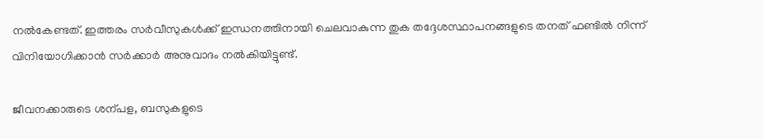നൽകേണ്ടത്. ഇത്തരം സർവീസുകൾക്ക് ഇന്ധനത്തിനായി ചെലവാകുന്ന തുക തദ്ദേശസ്ഥാപനങ്ങളുടെ തനത് ഫണ്ടിൽ നിന്ന് വിനിയോഗിക്കാൻ സർക്കാർ അനുവാദം നൽകിയിട്ടുണ്ട്.

ജീവനക്കാരുടെ ശന്പള, ബസുകളുടെ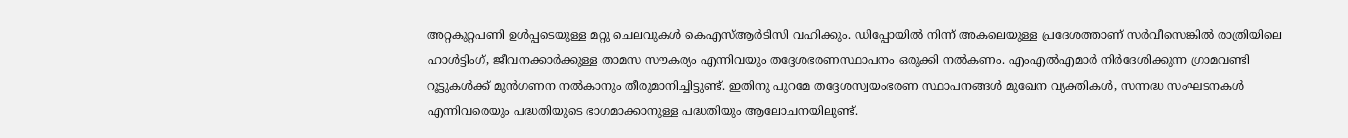അറ്റകുറ്റപണി ഉൾപ്പടെയുള്ള മറ്റു ചെലവുകൾ കെഎസ്ആർടിസി വഹിക്കും. ഡിപ്പോയിൽ നിന്ന് അകലെയുള്ള പ്രദേശത്താണ് സർവീസെങ്കിൽ രാത്രിയിലെ ഹാൾട്ടിംഗ്, ജീവനക്കാർക്കുള്ള താമസ സൗകര്യം എന്നിവയും തദ്ദേശഭരണസ്ഥാപനം ഒരുക്കി നൽകണം. എംഎൽഎമാർ നിർദേശിക്കുന്ന ഗ്രാമവണ്ടി റൂട്ടുകൾക്ക് മുൻഗണന നൽ‌കാനും തീരുമാനിച്ചിട്ടുണ്ട്. ഇതിനു പുറമേ തദ്ദേശസ്വയംഭരണ സ്ഥാപനങ്ങള്‍ മുഖേന വ്യക്തികള്‍, സന്നദ്ധ സംഘടനകള്‍ എന്നിവരെയും പദ്ധതിയുടെ ഭാഗമാക്കാനുള്ള പദ്ധതിയും ആലോചനയിലുണ്ട്.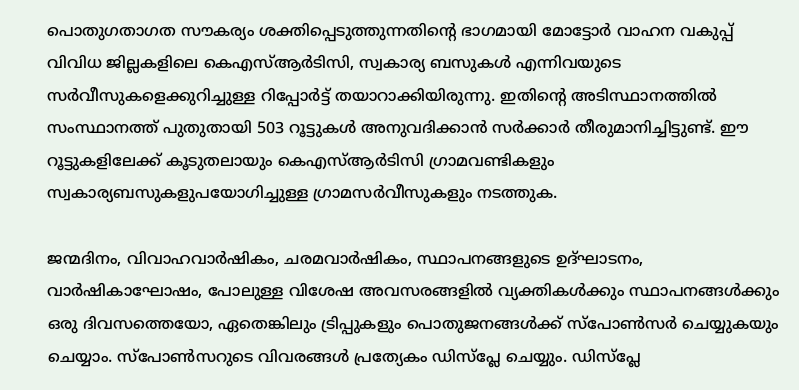പൊതുഗതാഗത സൗകര്യം ശക്തിപ്പെടുത്തുന്നതിന്‍റെ ഭാഗമായി മോട്ടോർ വാഹന വകുപ്പ് വിവിധ ജില്ലകളിലെ കെഎസ്ആർടിസി, സ്വകാര്യ ബസുകൾ എന്നിവയുടെ സർവീസുകളെക്കുറിച്ചുള്ള റിപ്പോർട്ട് തയാറാക്കിയിരുന്നു. ഇതിന്‍റെ അടിസ്ഥാനത്തിൽ സംസ്ഥാനത്ത് പുതുതായി 503 റൂട്ടുകൾ അനുവദിക്കാൻ സർക്കാർ തീരുമാനിച്ചിട്ടുണ്ട്. ഈ റൂട്ടുകളിലേക്ക് കൂടുതലായും കെഎസ്ആർടിസി ഗ്രാമവണ്ടികളും സ്വകാര്യബസുകളുപയോഗിച്ചുള്ള ഗ്രാമസർവീസുകളും നടത്തുക.

ജന്മദിനം, വിവാഹവാര്‍ഷികം, ചരമവാര്‍ഷികം, സ്ഥാപനങ്ങളുടെ ഉദ്ഘാടനം, വാർഷികാഘോഷം, പോലുള്ള വിശേഷ അവസരങ്ങളില്‍ വ്യക്തികള്‍ക്കും സ്ഥാപനങ്ങള്‍ക്കും ഒരു ദിവസത്തെയോ, ഏതെങ്കിലും ട്രിപ്പുകളും പൊതുജനങ്ങൾക്ക് സ്പോൺസർ ചെയ്യുകയും ചെയ്യാം. സ്‌പോണ്‍സറുടെ വിവരങ്ങള്‍ പ്രത്യേകം ഡിസ്‌പ്ലേ ചെയ്യും. ഡിസ്പ്ലേ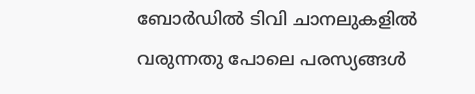ബോർഡിൽ‌ ടിവി ചാനലുകളിൽ വരുന്നതു പോലെ പരസ്യങ്ങൾ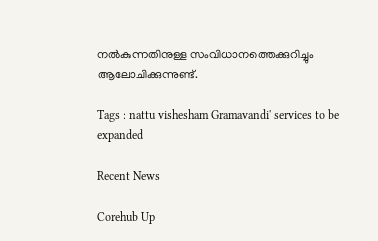നൽകുന്നതിനുള്ള സംവിധാനത്തെക്കുറിച്ചും ആലോചിക്കുന്നുണ്ട്.

Tags : nattu vishesham Gramavandi' services to be expanded

Recent News

Corehub Up